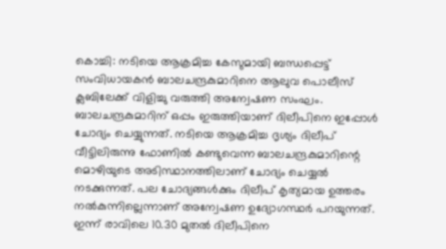കൊച്ചി: നടിയെ ആക്രമിച്ച കേസുമായി ബന്ധപ്പെട്ട് സംവിധായകൻ ബാലചന്ദ്രകുമാറിനെ ആലുവ പൊലീസ് ക്ലബിലേക്ക് വിളിച്ചു വരുത്തി അന്വേഷണ സംഘം. ബാലചന്ദ്രകുമാറിന് ഒപ്പം ഇരുത്തിയാണ് ദിലീപിനെ ഇപ്പോൾ ചോദ്യം ചെയ്യുന്നത്. നടിയെ ആക്രമിച്ച ദൃശ്യം ദിലീപ് വീട്ടിലിരുന്നു ഫോണിൽ കണ്ടുവെന്ന ബാലചന്ദ്രകുമാറിന്റെ മൊഴിയുടെ അടിസ്ഥാനത്തിലാണ് ചോദ്യം ചെയ്യൽ നടക്കുന്നത്. പല ചോദ്യങ്ങൾക്കും ദിലീപ് കൃത്യമായ ഉത്തരം നൽകുന്നില്ലെന്നാണ് അന്വേഷണ ഉദ്യോഗസ്ഥർ പറയുന്നത്.
ഇന്ന് രാവിലെ 10.30 മുതൽ ദിലീപിനെ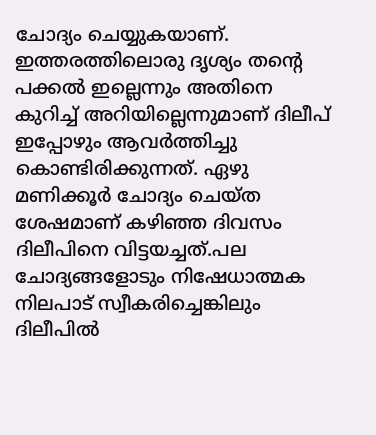ചോദ്യം ചെയ്യുകയാണ്. ഇത്തരത്തിലൊരു ദൃശ്യം തന്റെ പക്കൽ ഇല്ലെന്നും അതിനെ കുറിച്ച് അറിയില്ലെന്നുമാണ് ദിലീപ് ഇപ്പോഴും ആവർത്തിച്ചു കൊണ്ടിരിക്കുന്നത്. ഏഴു മണിക്കൂർ ചോദ്യം ചെയ്ത ശേഷമാണ് കഴിഞ്ഞ ദിവസം ദിലീപിനെ വിട്ടയച്ചത്.പല ചോദ്യങ്ങളോടും നിഷേധാത്മക നിലപാട് സ്വീകരിച്ചെങ്കിലും ദിലീപിൽ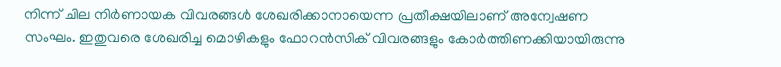നിന്ന് ചില നിർണായക വിവരങ്ങൾ ശേഖരിക്കാനായെന്ന പ്രതീക്ഷയിലാണ് അന്വേഷണ സംഘം. ഇതുവരെ ശേഖരിച്ച മൊഴികളും ഫോറൻസിക് വിവരങ്ങളും കോർത്തിണക്കിയായിരുന്നു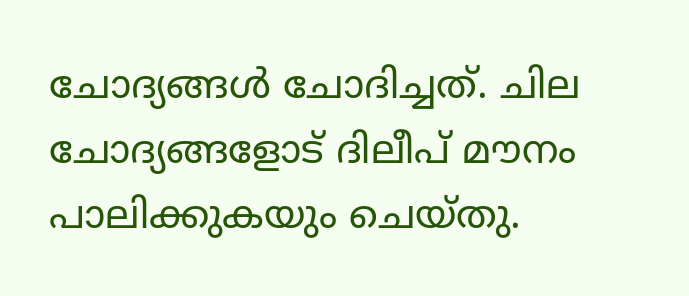ചോദ്യങ്ങൾ ചോദിച്ചത്. ചില ചോദ്യങ്ങളോട് ദിലീപ് മൗനം പാലിക്കുകയും ചെയ്തു.